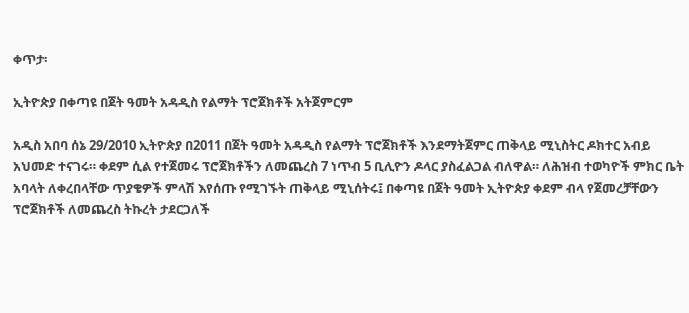ቀጥታ፡

ኢትዮጵያ በቀጣዩ በጀት ዓመት አዳዲስ የልማት ፕሮጀክቶች አትጀምርም

አዲስ አበባ ሰኔ 29/2010 ኢትዮጵያ በ2011 በጀት ዓመት አዳዲስ የልማት ፕሮጀክቶች እንደማትጀምር ጠቅላይ ሚኒስትር ዶክተር አብይ አህመድ ተናገሩ። ቀደም ሲል የተጀመሩ ፕሮጀክቶችን ለመጨረስ 7 ነጥብ 5 ቢሊዮን ዶላር ያስፈልጋል ብለዋል። ለሕዝብ ተወካዮች ምክር ቤት አባላት ለቀረበላቸው ጥያቄዎች ምላሽ እየሰጡ የሚገኙት ጠቅላይ ሚኒሰትሩ፤ በቀጣዩ በጀት ዓመት ኢትዮጵያ ቀደም ብላ የጀመረቻቸውን ፕሮጀክቶች ለመጨረስ ትኩረት ታደርጋለች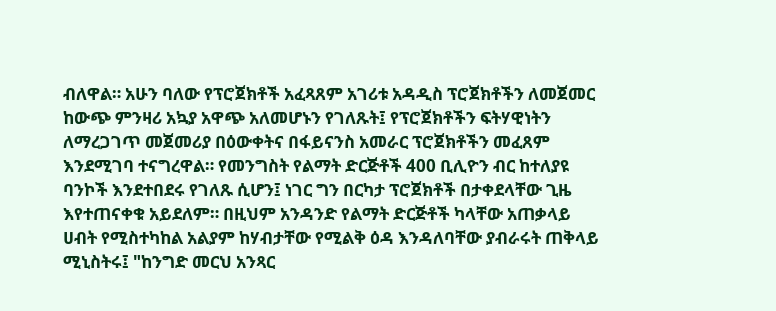ብለዋል። አሁን ባለው የፕሮጀክቶች አፈጻጸም አገሪቱ አዳዲስ ፕሮጀክቶችን ለመጀመር ከውጭ ምንዛሪ አኳያ አዋጭ አለመሆኑን የገለጹት፤ የፕሮጀክቶችን ፍትሃዊነትን ለማረጋገጥ መጀመሪያ በዕውቀትና በፋይናንስ አመራር ፕሮጀክቶችን መፈጸም እንደሚገባ ተናግረዋል። የመንግስት የልማት ድርጅቶች 400 ቢሊዮን ብር ከተለያዩ ባንኮች እንደተበደሩ የገለጹ ሲሆን፤ ነገር ግን በርካታ ፕሮጀክቶች በታቀደላቸው ጊዜ እየተጠናቀቁ አይደለም። በዚህም አንዳንድ የልማት ድርጅቶች ካላቸው አጠቃላይ ሀብት የሚስተካከል አልያም ከሃብታቸው የሚልቅ ዕዳ እንዳለባቸው ያብራሩት ጠቅላይ ሚኒስትሩ፤ "ከንግድ መርህ አንጻር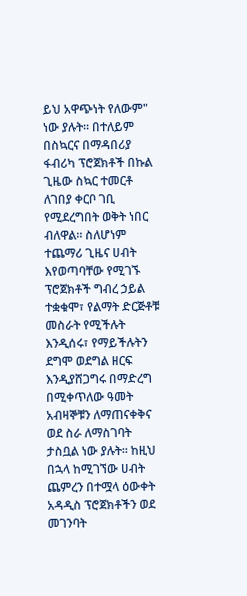ይህ አዋጭነት የለውም" ነው ያሉት። በተለይም በስኳርና በማዳበሪያ ፋብሪካ ፕሮጀክቶች በኩል ጊዜው ስኳር ተመርቶ ለገበያ ቀርቦ ገቢ የሚደረግበት ወቅት ነበር ብለዋል። ስለሆነም ተጨማሪ ጊዜና ሀብት እየወጣባቸው የሚገኙ ፕሮጀክቶች ግብረ ኃይል ተቋቁሞ፣ የልማት ድርጅቶቹ መስራት የሚችሉት እንዲሰሩ፣ የማይችሉትን ደግሞ ወደግል ዘርፍ እንዲያሸጋግሩ በማድረግ በሚቀጥለው ዓመት አብዛኞቹን ለማጠናቀቅና ወደ ስራ ለማስገባት ታስቧል ነው ያሉት። ከዚህ በኋላ ከሚገኘው ሀብት ጨምረን በተሟላ ዕውቀት አዳዲስ ፕሮጀክቶችን ወደ መገንባት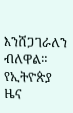እንሸጋገራለን ብለዋል።
የኢትዮጵያ ዜና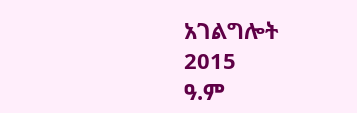አገልግሎት
2015
ዓ.ም